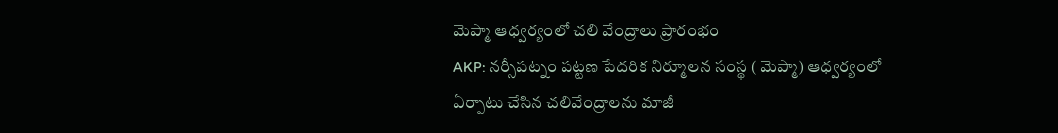మెప్మా ఆధ్వర్యంలో చలి వేంద్రాలు ప్రారంభం
AKP: నర్సీపట్నం పట్టణ పేదరిక నిర్మూలన సంస్థ ( మెప్మా) ఆధ్వర్యంలో ఏర్పాటు చేసిన చలివేంద్రాలను మాజీ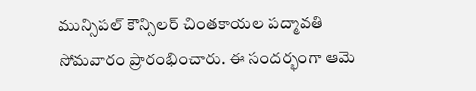మున్సిపల్ కౌన్సిలర్ చింతకాయల పద్మావతి సోమవారం ప్రారంభించారు. ఈ సందర్భంగా ఆమె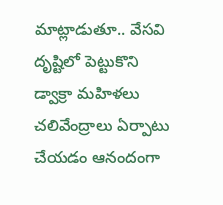మాట్లాడుతూ.. వేసవి దృష్టిలో పెట్టుకొని డ్వాక్రా మహిళలు చలివేంద్రాలు ఏర్పాటు చేయడం ఆనందంగా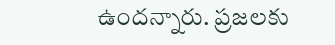ఉందన్నారు. ప్రజలకు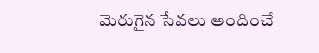మెరుగైన సేవలు అందించే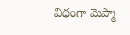విధంగా మెప్మా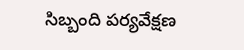సిబ్బంది పర్యవేక్షణ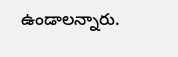ఉండాలన్నారు.